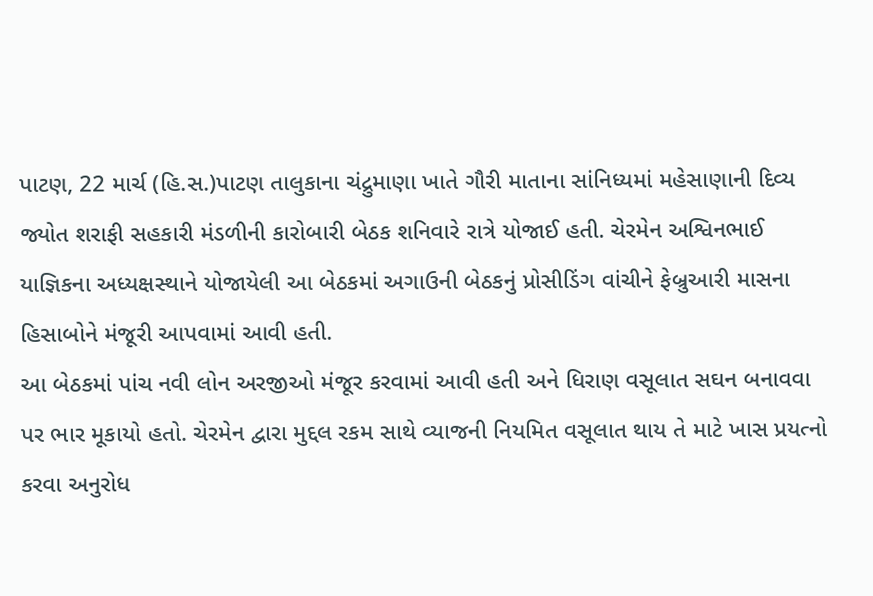પાટણ, 22 માર્ચ (હિ.સ.)પાટણ તાલુકાના ચંદ્રુમાણા ખાતે ગૌરી માતાના સાંનિધ્યમાં મહેસાણાની દિવ્ય જ્યોત શરાફી સહકારી મંડળીની કારોબારી બેઠક શનિવારે રાત્રે યોજાઈ હતી. ચેરમેન અશ્વિનભાઈ યાજ્ઞિકના અધ્યક્ષસ્થાને યોજાયેલી આ બેઠકમાં અગાઉની બેઠકનું પ્રોસીડિંગ વાંચીને ફેબ્રુઆરી માસના હિસાબોને મંજૂરી આપવામાં આવી હતી.
આ બેઠકમાં પાંચ નવી લોન અરજીઓ મંજૂર કરવામાં આવી હતી અને ધિરાણ વસૂલાત સઘન બનાવવા પર ભાર મૂકાયો હતો. ચેરમેન દ્વારા મુદ્દલ રકમ સાથે વ્યાજની નિયમિત વસૂલાત થાય તે માટે ખાસ પ્રયત્નો કરવા અનુરોધ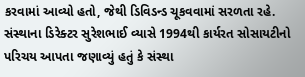કરવામાં આવ્યો હતો, જેથી ડિવિડન્ડ ચૂકવવામાં સરળતા રહે.
સંસ્થાના ડિરેક્ટર સુરેશભાઈ વ્યાસે 1994થી કાર્યરત સોસાયટીનો પરિચય આપતા જણાવ્યું હતું કે સંસ્થા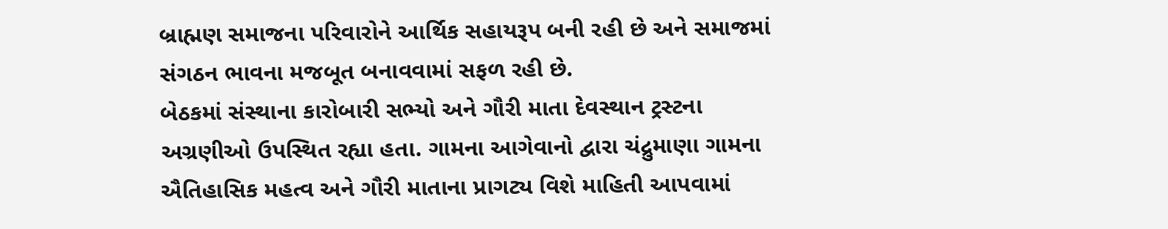બ્રાહ્મણ સમાજના પરિવારોને આર્થિક સહાયરૂપ બની રહી છે અને સમાજમાં સંગઠન ભાવના મજબૂત બનાવવામાં સફળ રહી છે.
બેઠકમાં સંસ્થાના કારોબારી સભ્યો અને ગૌરી માતા દેવસ્થાન ટ્રસ્ટના અગ્રણીઓ ઉપસ્થિત રહ્યા હતા. ગામના આગેવાનો દ્વારા ચંદ્રુમાણા ગામના ઐતિહાસિક મહત્વ અને ગૌરી માતાના પ્રાગટ્ય વિશે માહિતી આપવામાં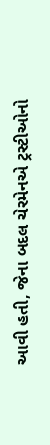આવી હતી, જેના બદલ ચેરમેનએ ટ્રસ્ટીઓનો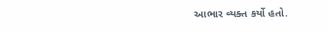આભાર વ્યક્ત કર્યો હતો.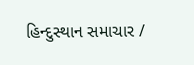હિન્દુસ્થાન સમાચાર /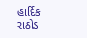હાર્દિક રાઠોડ